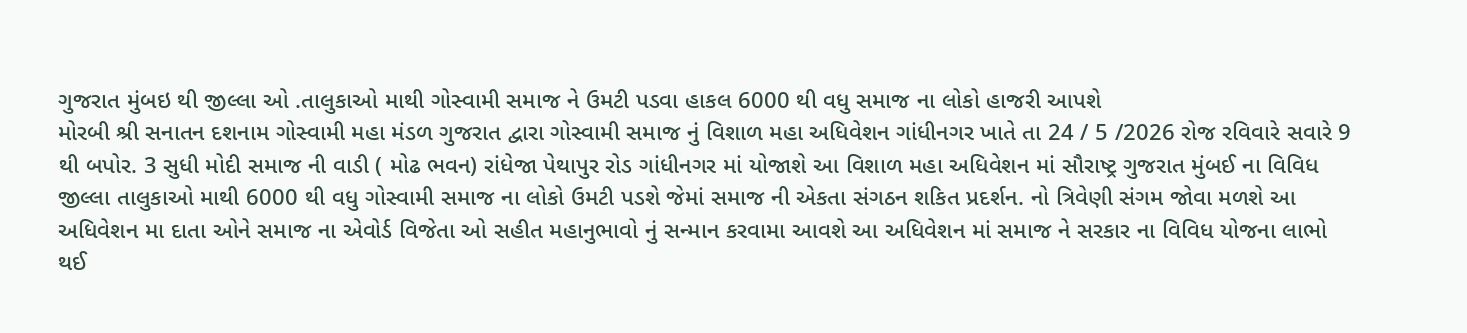ગુજરાત મુંબઇ થી જીલ્લા ઓ .તાલુકાઓ માથી ગોસ્વામી સમાજ ને ઉમટી પડવા હાકલ 6000 થી વધુ સમાજ ના લોકો હાજરી આપશે
મોરબી શ્રી સનાતન દશનામ ગોસ્વામી મહા મંડળ ગુજરાત દ્વારા ગોસ્વામી સમાજ નું વિશાળ મહા અધિવેશન ગાંધીનગર ખાતે તા 24 / 5 /2026 રોજ રવિવારે સવારે 9 થી બપોર. 3 સુધી મોદી સમાજ ની વાડી ( મોઢ ભવન) રાંધેજા પેથાપુર રોડ ગાંધીનગર માં યોજાશે આ વિશાળ મહા અધિવેશન માં સૌરાષ્ટ્ર ગુજરાત મુંબઈ ના વિવિધ જીલ્લા તાલુકાઓ માથી 6000 થી વધુ ગોસ્વામી સમાજ ના લોકો ઉમટી પડશે જેમાં સમાજ ની એકતા સંગઠન શકિત પ્રદર્શન. નો ત્રિવેણી સંગમ જોવા મળશે આ અધિવેશન મા દાતા ઓને સમાજ ના એવોર્ડ વિજેતા ઓ સહીત મહાનુભાવો નું સન્માન કરવામા આવશે આ અધિવેશન માં સમાજ ને સરકાર ના વિવિધ યોજના લાભો થઈ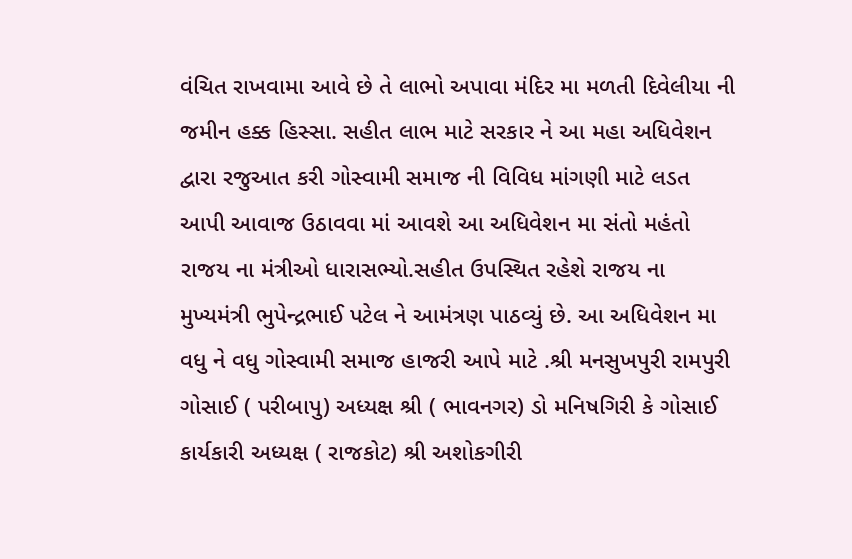વંચિત રાખવામા આવે છે તે લાભો અપાવા મંદિર મા મળતી દિવેલીયા ની જમીન હક્ક હિસ્સા. સહીત લાભ માટે સરકાર ને આ મહા અધિવેશન દ્વારા રજુઆત કરી ગોસ્વામી સમાજ ની વિવિધ માંગણી માટે લડત આપી આવાજ ઉઠાવવા માં આવશે આ અધિવેશન મા સંતો મહંતો રાજય ના મંત્રીઓ ધારાસભ્યો.સહીત ઉપસ્થિત રહેશે રાજય ના મુખ્યમંત્રી ભુપેન્દ્રભાઈ પટેલ ને આમંત્રણ પાઠવ્યું છે. આ અધિવેશન મા વધુ ને વધુ ગોસ્વામી સમાજ હાજરી આપે માટે .શ્રી મનસુખપુરી રામપુરી ગોસાઈ ( પરીબાપુ) અધ્યક્ષ શ્રી ( ભાવનગર) ડો મનિષગિરી કે ગોસાઈ કાર્યકારી અધ્યક્ષ ( રાજકોટ) શ્રી અશોકગીરી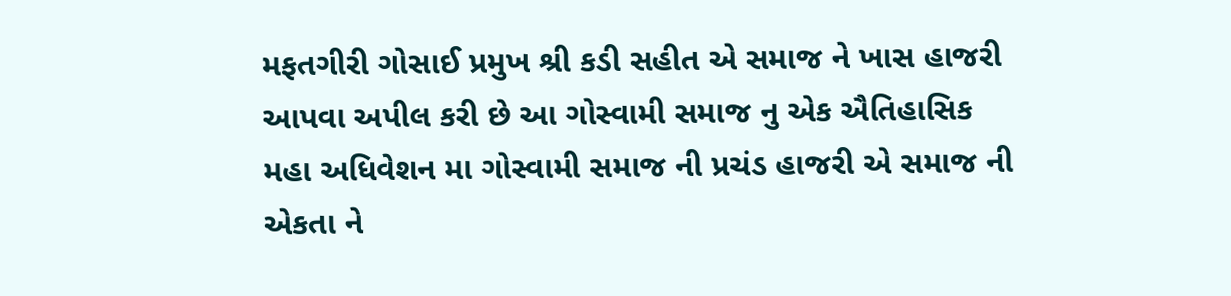મફતગીરી ગોસાઈ પ્રમુખ શ્રી કડી સહીત એ સમાજ ને ખાસ હાજરી આપવા અપીલ કરી છે આ ગોસ્વામી સમાજ નુ એક ઐતિહાસિક મહા અધિવેશન મા ગોસ્વામી સમાજ ની પ્રચંડ હાજરી એ સમાજ ની એકતા ને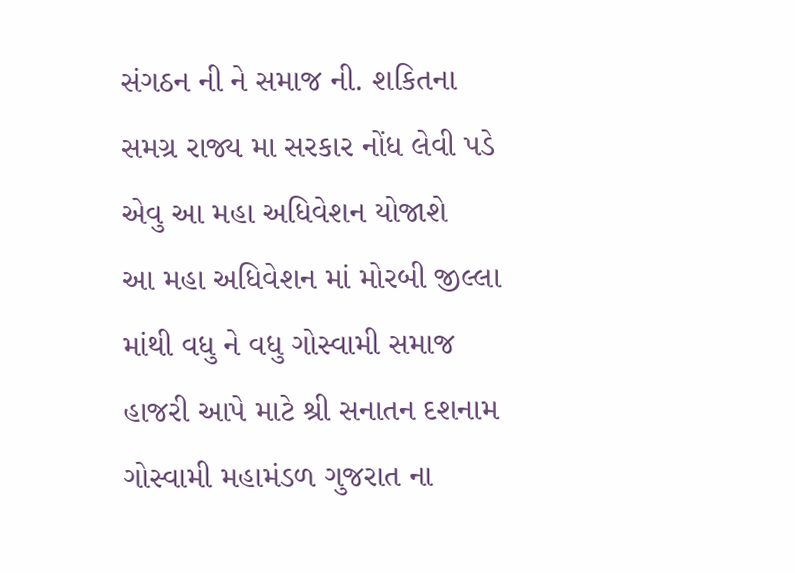સંગઠન ની ને સમાજ ની. શકિતના સમગ્ર રાજ્ય મા સરકાર નોંધ લેવી પડે એવુ આ મહા અધિવેશન યોજાશે
આ મહા અધિવેશન માં મોરબી જીલ્લા માંથી વધુ ને વધુ ગોસ્વામી સમાજ હાજરી આપે માટે શ્રી સનાતન દશનામ ગોસ્વામી મહામંડળ ગુજરાત ના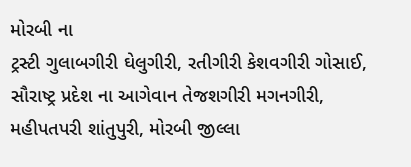મોરબી ના
ટ્રસ્ટી ગુલાબગીરી ઘેલુગીરી, રતીગીરી કેશવગીરી ગોસાઈ, સૌરાષ્ટ્ર પ્રદેશ ના આગેવાન તેજશગીરી મગનગીરી, મહીપતપરી શાંતુપુરી, મોરબી જીલ્લા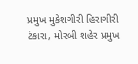પ્રમુખ મુકેશગીરી હિરાગીરી ટંકારા, મોરબી શહેર પ્રમુખ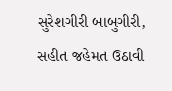સુરેશગીરી બાબુગીરી, સહીત જહેમત ઉઠાવી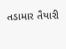તડામાર તૈયારી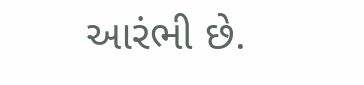આરંભી છે.